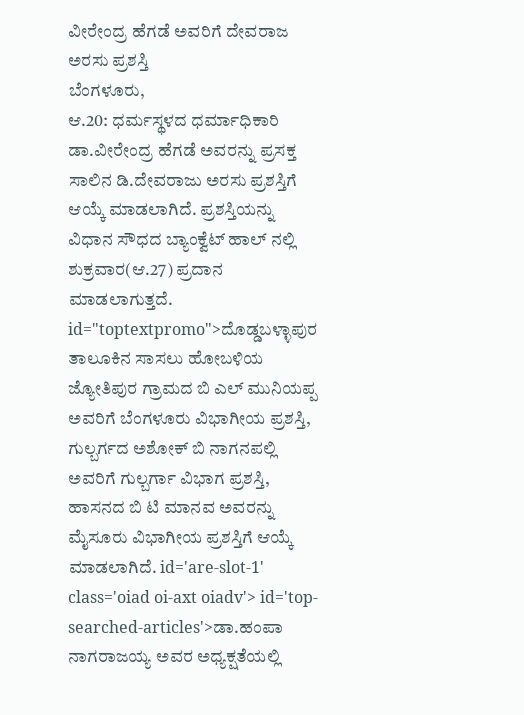ವೀರೇಂದ್ರ ಹೆಗಡೆ ಅವರಿಗೆ ದೇವರಾಜ ಅರಸು ಪ್ರಶಸ್ತಿ
ಬೆಂಗಳೂರು,
ಆ.20: ಧರ್ಮಸ್ಥಳದ ಧರ್ಮಾಧಿಕಾರಿ ಡಾ.ವೀರೇಂದ್ರ ಹೆಗಡೆ ಅವರನ್ನು ಪ್ರಸಕ್ತ ಸಾಲಿನ ಡಿ.ದೇವರಾಜು ಅರಸು ಪ್ರಶಸ್ತಿಗೆ ಆಯ್ಕೆ ಮಾಡಲಾಗಿದೆ. ಪ್ರಶಸ್ತಿಯನ್ನು ವಿಧಾನ ಸೌಧದ ಬ್ಯಾಂಕ್ವೆಟ್ ಹಾಲ್ ನಲ್ಲಿ ಶುಕ್ರವಾರ(ಆ.27) ಪ್ರದಾನ ಮಾಡಲಾಗುತ್ತದೆ. id="toptextpromo">ದೊಡ್ಡಬಳ್ಳಾಪುರ
ತಾಲೂಕಿನ ಸಾಸಲು ಹೋಬಳಿಯ ಜ್ಯೋತಿಪುರ ಗ್ರಾಮದ ಬಿ ಎಲ್ ಮುನಿಯಪ್ಪ ಅವರಿಗೆ ಬೆಂಗಳೂರು ವಿಭಾಗೀಯ ಪ್ರಶಸ್ತಿ, ಗುಲ್ಬರ್ಗದ ಅಶೋಕ್ ಬಿ ನಾಗನಪಲ್ಲಿ ಅವರಿಗೆ ಗುಲ್ಬರ್ಗಾ ವಿಭಾಗ ಪ್ರಶಸ್ತಿ, ಹಾಸನದ ಬಿ ಟಿ ಮಾನವ ಅವರನ್ನು ಮೈಸೂರು ವಿಭಾಗೀಯ ಪ್ರಶಸ್ತಿಗೆ ಆಯ್ಕೆ ಮಾಡಲಾಗಿದೆ. id='are-slot-1' class='oiad oi-axt oiadv'> id='top-searched-articles'>ಡಾ.ಹಂಪಾ
ನಾಗರಾಜಯ್ಯ ಅವರ ಅಧ್ಯಕ್ಷತೆಯಲ್ಲಿ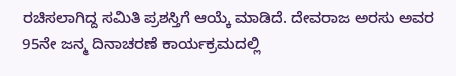ರಚಿಸಲಾಗಿದ್ದ ಸಮಿತಿ ಪ್ರಶಸ್ತಿಗೆ ಆಯ್ಕೆ ಮಾಡಿದೆ. ದೇವರಾಜ ಅರಸು ಅವರ 95ನೇ ಜನ್ಮ ದಿನಾಚರಣೆ ಕಾರ್ಯಕ್ರಮದಲ್ಲಿ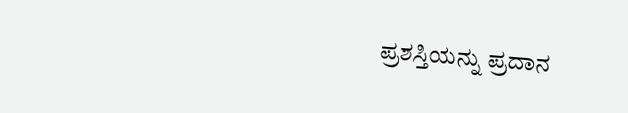ಪ್ರಶಸ್ತಿಯನ್ನು ಪ್ರದಾನ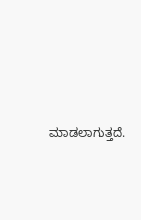ಮಾಡಲಾಗುತ್ತದೆ.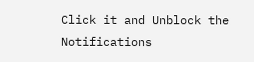Click it and Unblock the Notifications